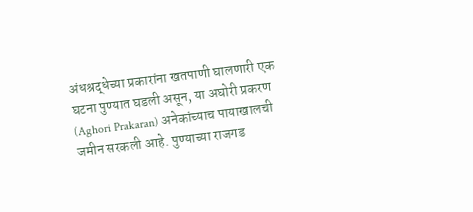अंधश्रद्धेच्या प्रकारांना खतपाणी घालणारी एक घटना पुण्यात घडली असून, या अघोरी प्रकरण (Aghori Prakaran) अनेकांच्याच पायाखालची जमीन सरकली आहे. पुण्याच्या राजगड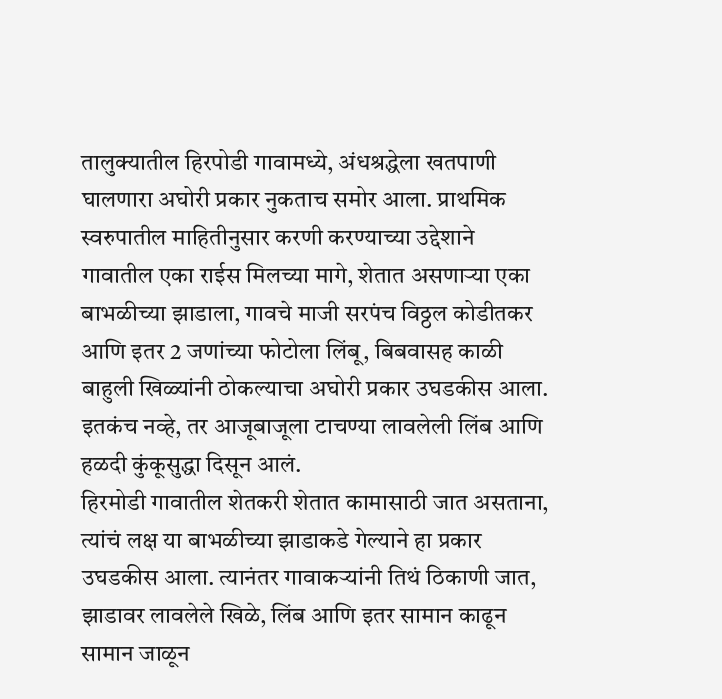तालुक्यातील हिरपोडी गावामध्ये, अंधश्रद्धेला खतपाणी घालणारा अघोरी प्रकार नुकताच समोर आला. प्राथमिक स्वरुपातील माहितीनुसार करणी करण्याच्या उद्देशाने गावातील एका राईस मिलच्या मागे, शेतात असणाऱ्या एका बाभळीच्या झाडाला, गावचे माजी सरपंच विठ्ठल कोडीतकर आणि इतर 2 जणांच्या फोटोला लिंबू, बिबवासह काळी बाहुली खिळ्यांनी ठोकल्याचा अघोरी प्रकार उघडकीस आला. इतकंच नव्हे, तर आजूबाजूला टाचण्या लावलेली लिंब आणि हळदी कुंकूसुद्धा दिसून आलं.
हिरमोडी गावातील शेतकरी शेतात कामासाठी जात असताना, त्यांचं लक्ष या बाभळीच्या झाडाकडे गेल्याने हा प्रकार उघडकीस आला. त्यानंतर गावाकऱ्यांनी तिथं ठिकाणी जात, झाडावर लावलेले खिळे, लिंब आणि इतर सामान काढून सामान जाळून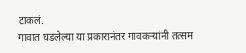टाकलं.
गावात घडलेल्या या प्रकारानंतर गावकऱ्यांनी तत्सम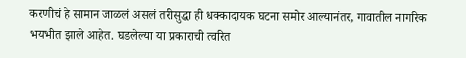करणीचं हे सामान जाळलं असलं तरीसुद्धा ही धक्कादायक घटना समोर आल्यानंतर, गावातील नागरिक भयभीत झाले आहेत. घडलेल्या या प्रकाराची त्वरित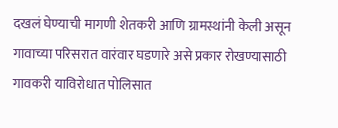दखलं घेण्याची मागणी शेतकरी आणि ग्रामस्थांनी केली असून गावाच्या परिसरात वारंवार घडणारे असे प्रकार रोखण्यासाठी गावकरी याविरोधात पोलिसात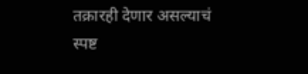तक्रारही देणार असल्याचं स्पष्ट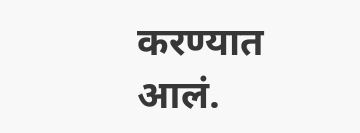करण्यात आलं.